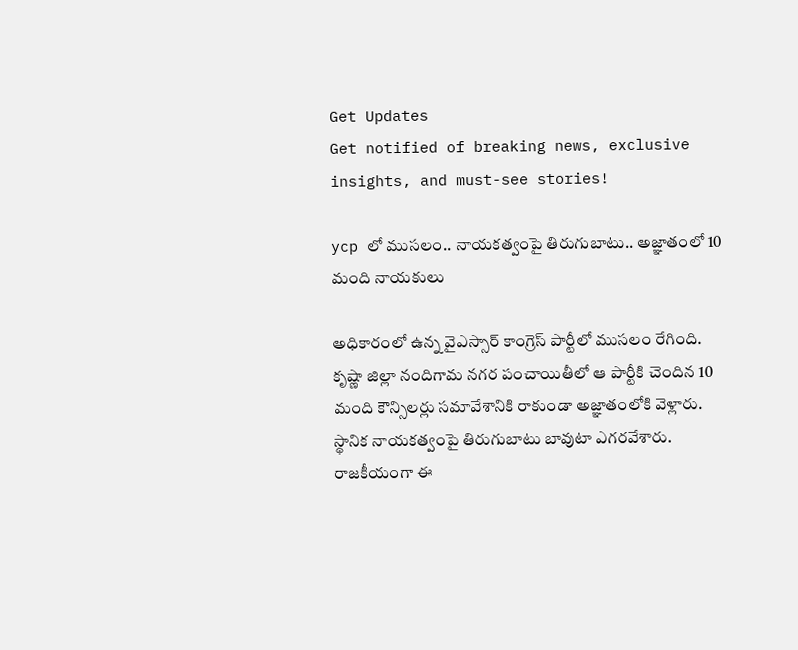Get Updates
Get notified of breaking news, exclusive insights, and must-see stories!

ycp లో ముసలం.. నాయకత్వంపై తిరుగుబాటు.. అజ్ఞాతంలో 10 మంది నాయకులు

అధికారంలో ఉన్న వైఎస్సార్ కాంగ్రెస్ పార్టీలో ముసలం రేగింది. కృష్ణా జిల్లా నందిగామ నగర పంచాయితీలో ఆ పార్టీకి చెందిన 10 మంది కౌన్సిలర్లు సమావేశానికి రాకుండా అజ్ఞాతంలోకి వెళ్లారు. స్థానిక నాయకత్వంపై తిరుగుబాటు బావుటా ఎగరవేశారు. రాజకీయంగా ఈ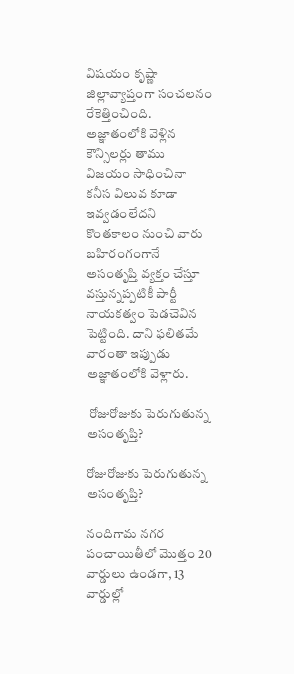విషయం కృష్ణా జిల్లావ్యాప్తంగా సంచలనం రేకెత్తించింది. అజ్ఞాతంలోకి వెళ్లిన కౌన్సిలర్లు తాము విజయం సాధించినా కనీస విలువ కూడా ఇవ్వడంలేదని కొంతకాలం నుంచి వారు బహిరంగంగానే అసంతృప్తి వ్యక్తం చేస్తూ వస్తున్నప్పటికీ పార్టీ నాయకత్వం పెడచెవిన పెట్టింది. దాని ఫలితమే వారంతా ఇప్పుడు అజ్ఞాతంలోకి వెళ్లారు.

 రోజురోజుకు పెరుగుతున్న అసంతృప్తి?

రోజురోజుకు పెరుగుతున్న అసంతృప్తి?

నందిగామ నగర పంచాయితీలో మొత్తం 20 వార్డులు ఉండగా, 13 వార్డుల్లో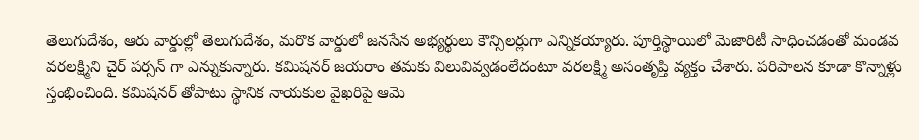తెలుగుదేశం, ఆరు వార్డుల్లో తెలుగుదేశం, మరొక వార్డులో జనసేన అభ్యర్థులు కౌన్సిలర్లుగా ఎన్నికయ్యారు. పూర్తిస్థాయిలో మెజారిటీ సాధించడంతో మండవ వరలక్ష్మిని చైర్ పర్సన్ గా ఎన్నుకున్నారు. కమిషనర్ జయరాం తమకు విలువివ్వడంలేదంటూ వరలక్ష్మి అసంతృప్తి వ్యక్తం చేశారు. పరిపాలన కూడా కొన్నాళ్లు స్తంభించింది. కమిషనర్ తోపాటు స్థానిక నాయకుల వైఖరిపై ఆమె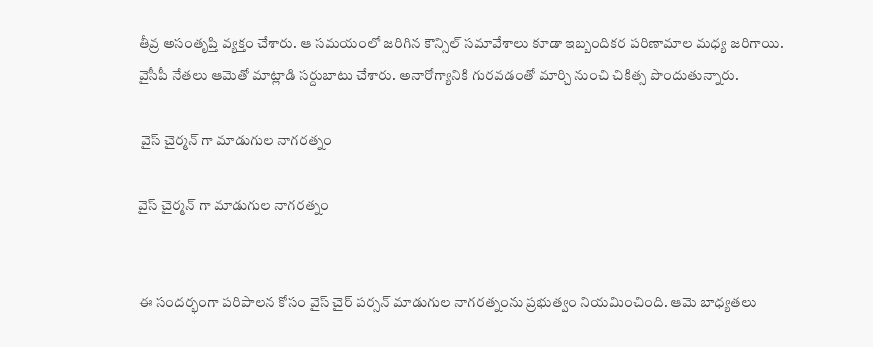తీవ్ర అసంతృప్తి వ్యక్తం చేశారు. ఆ సమయంలో జరిగిన కౌన్సిల్ సమావేశాలు కూడా ఇబ్బందికర పరిణామాల మధ్య జరిగాయి. వైసీపీ నేతలు ఆమెతో మాట్లాడి సర్దుబాటు చేశారు. అనారోగ్యానికి గురవడంతో మార్చి నుంచి చికిత్స పొందుతున్నారు.

 వైస్ చైర్మన్ గా మాడుగుల నాగరత్నం

వైస్ చైర్మన్ గా మాడుగుల నాగరత్నం


ఈ సందర్భంగా పరిపాలన కోసం వైస్ చైర్ పర్సన్ మాడుగుల నాగరత్నంను ప్రభుత్వం నియమించింది. ఆమె బాధ్యతలు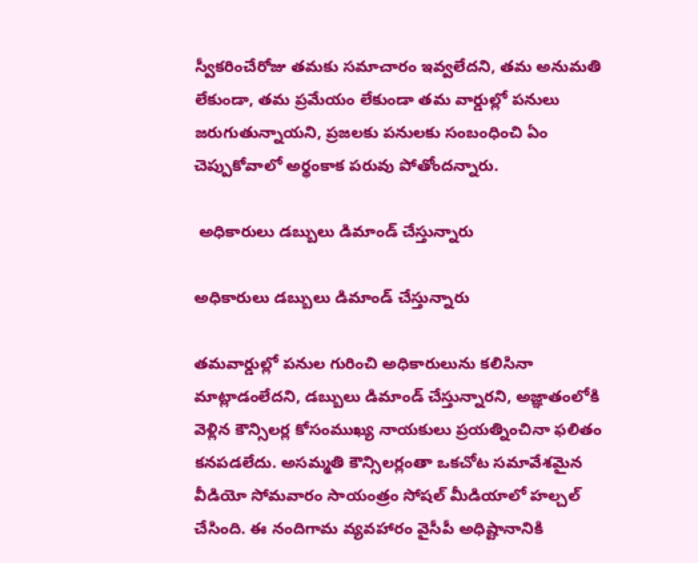స్వీకరించేరోజు తమకు సమాచారం ఇవ్వలేదని, తమ అనుమతి లేకుండా, తమ ప్రమేయం లేకుండా తమ వార్డుల్లో పనులు జరుగుతున్నాయని, ప్రజలకు పనులకు సంబంధించి ఏం చెప్పుకోవాలో అర్థంకాక పరువు పోతోందన్నారు.

 అధికారులు డబ్బులు డిమాండ్ చేస్తున్నారు

అధికారులు డబ్బులు డిమాండ్ చేస్తున్నారు

తమవార్డుల్లో పనుల గురించి అధికారులును కలిసినా మాట్లాడంలేదని, డబ్బులు డిమాండ్ చేస్తున్నారని, అజ్ఞాతంలోకి వెళ్లిన కౌన్సిలర్ల కోసంముఖ్య నాయకులు ప్రయత్నించినా ఫలితం కనపడలేదు. అసమ్మతి కౌన్సిలర్లంతా ఒకచోట సమావేశమైన వీడియో సోమవారం సాయంత్రం సోషల్ మీడియాలో హల్చల్ చేసింది. ఈ నందిగామ వ్యవహారం వైసీపీ అధిష్టానానికి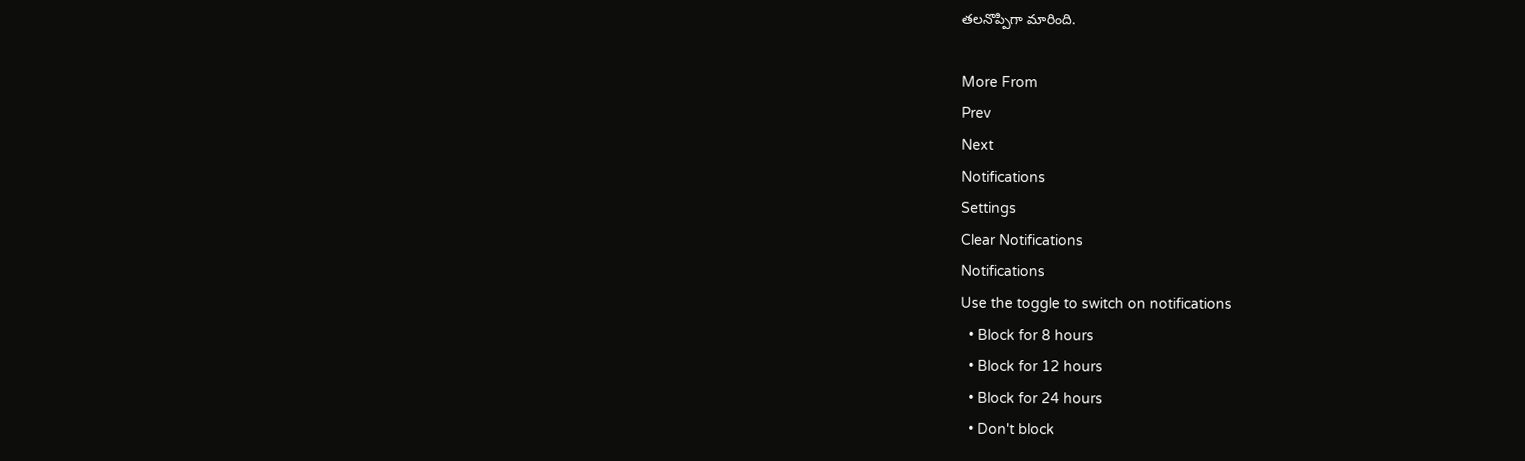తలనొప్పిగా మారింది.

More From
Prev
Next
Notifications
Settings
Clear Notifications
Notifications
Use the toggle to switch on notifications
  • Block for 8 hours
  • Block for 12 hours
  • Block for 24 hours
  • Don't block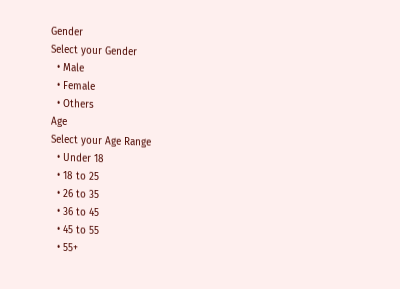Gender
Select your Gender
  • Male
  • Female
  • Others
Age
Select your Age Range
  • Under 18
  • 18 to 25
  • 26 to 35
  • 36 to 45
  • 45 to 55
  • 55+